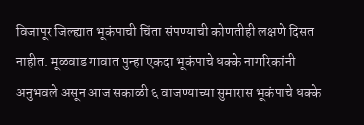विजापूर जिल्ह्यात भूकंपाची चिंता संपण्याची कोणतीही लक्षणे दिसत नाहीत. मूळवाड गावात पुन्हा एकदा भूकंपाचे धक्के नागरिकांनी अनुभवले असून आज सकाळी ६ वाजण्याच्या सुमारास भूकंपाचे धक्के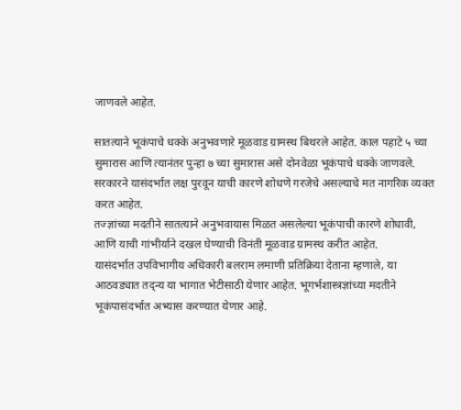जाणवले आहेत.

सातत्याने भूकंपाचे धक्के अनुभवणारे मूळवाड ग्रामस्थ बिथरले आहेत. काल पहाटे ५ च्या सुमारास आणि त्यानंतर पुन्हा ७ च्या सुमारास असे दोनवेळा भूकंपाचे धक्के जाणवले. सरकारने यासंदर्भात लक्ष पुरवून याची कारणे शोधणे गरजेचे असल्याचे मत नागरिक व्यक्त करत आहेत.
तज्ज्ञांच्या मदतीने सातत्याने अनुभवायास मिळत असलेल्या भूकंपाची कारणे शोधावी, आणि याची गांभीर्याने दखल घेण्याची विनंती मूळवाड ग्रामस्थ करीत आहेत.
यासंदर्भात उपविभागीय अधिकारी बलराम लमाणी प्रतिक्रिया देताना म्हणाले, या आठवड्यात तद्न्य या भागात भेटीसाठी येणार आहेत. भूगर्भशास्त्रज्ञांच्या मदतीने भूकंपासंदर्भात अभ्यास करण्यात येणार आहे.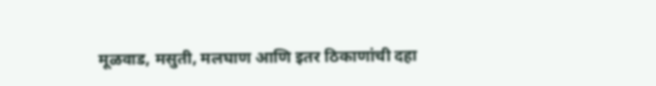मूळवाड, मसुती, मलघाण आणि इतर ठिकाणांची दहा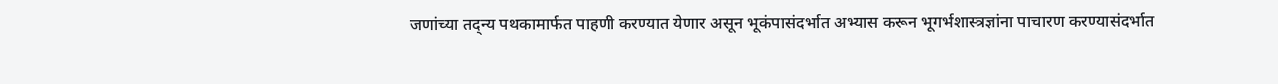जणांच्या तद्न्य पथकामार्फत पाहणी करण्यात येणार असून भूकंपासंदर्भात अभ्यास करून भूगर्भशास्त्रज्ञांना पाचारण करण्यासंदर्भात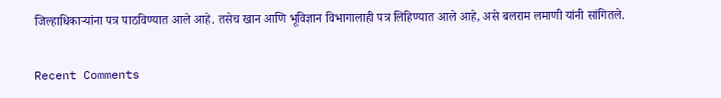जिल्हाधिकाऱ्यांना पत्र पाठविण्यात आले आहे. तसेच खान आणि भूविज्ञान विभागालाही पत्र लिहिण्यात आले आहे, असे बलराम लमाणी यांनी सांगितले.


Recent Comments